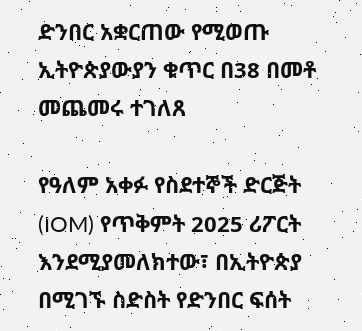ድንበር አቋርጠው የሚወጡ ኢትዮጵያውያን ቁጥር በ38 በመቶ መጨመሩ ተገለጸ

የዓለም አቀፉ የስደተኞች ድርጅት (IOM) የጥቅምት 2025 ሪፖርት እንደሚያመለክተው፣ በኢትዮጵያ በሚገኙ ስድስት የድንበር ፍሰት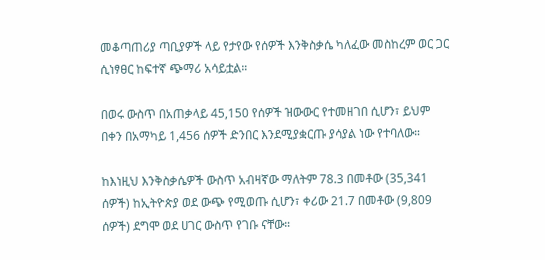መቆጣጠሪያ ጣቢያዎች ላይ የታየው የሰዎች እንቅስቃሴ ካለፈው መስከረም ወር ጋር ሲነፃፀር ከፍተኛ ጭማሪ አሳይቷል።

በወሩ ውስጥ በአጠቃላይ 45,150 የሰዎች ዝውውር የተመዘገበ ሲሆን፣ ይህም በቀን በአማካይ 1,456 ሰዎች ድንበር እንደሚያቋርጡ ያሳያል ነው የተባለው።

ከእነዚህ እንቅስቃሴዎች ውስጥ አብዛኛው ማለትም 78.3 በመቶው (35,341 ሰዎች) ከኢትዮጵያ ወደ ውጭ የሚወጡ ሲሆን፣ ቀሪው 21.7 በመቶው (9,809 ሰዎች) ደግሞ ወደ ሀገር ውስጥ የገቡ ናቸው።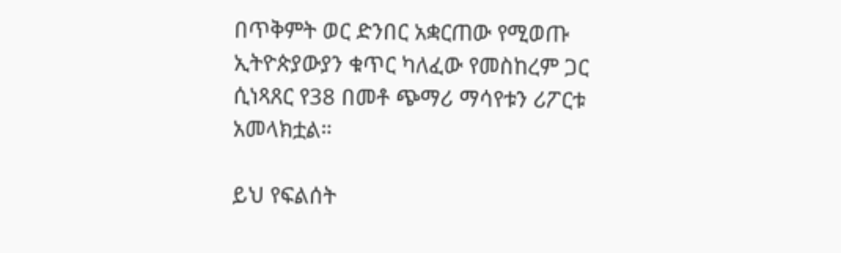በጥቅምት ወር ድንበር አቋርጠው የሚወጡ ኢትዮጵያውያን ቁጥር ካለፈው የመስከረም ጋር ሲነጻጸር የ38 በመቶ ጭማሪ ማሳየቱን ሪፖርቱ አመላክቷል።

ይህ የፍልሰት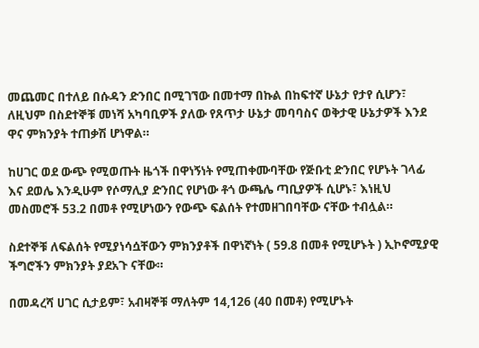መጨመር በተለይ በሱዳን ድንበር በሚገኘው በመተማ በኩል በከፍተኛ ሁኔታ የታየ ሲሆን፣ ለዚህም በስደተኞቹ መነሻ አካባቢዎች ያለው የጸጥታ ሁኔታ መባባስና ወቅታዊ ሁኔታዎች እንደ ዋና ምክንያት ተጠቃሽ ሆነዋል።

ከሀገር ወደ ውጭ የሚወጡት ዜጎች በዋነኝነት የሚጠቀሙባቸው የጅቡቲ ድንበር የሆኑት ገላፊ እና ደወሌ እንዲሁም የሶማሊያ ድንበር የሆነው ቶጎ ውጫሌ ጣቢያዎች ሲሆኑ፣ እነዚህ መስመሮች 53.2 በመቶ የሚሆነውን የውጭ ፍልሰት የተመዘገበባቸው ናቸው ተብሏል።

ስደተኞቹ ለፍልሰት የሚያነሳሷቸውን ምክንያቶች በዋነኛነት ( 59.8 በመቶ የሚሆኑት ) ኢኮኖሚያዊ ችግሮችን ምክንያት ያደአጉ ናቸው።

በመዳረሻ ሀገር ሲታይም፣ አብዛኞቹ ማለትም 14,126 (40 በመቶ) የሚሆኑት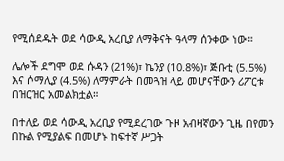የሚሰደዱት ወደ ሳውዲ አረቢያ ለማቅናት ዓላማ ሰንቀው ነው።

ሌሎች ደግሞ ወደ ሱዳን (21%)፣ ኬንያ (10.8%)፣ ጅቡቲ (5.5%) እና ሶማሊያ (4.5%) ለማምራት በመጓዝ ላይ መሆናቸውን ሪፖርቱ በዝርዝር አመልክቷል።

በተለይ ወደ ሳውዲ አረቢያ የሚደረገው ጉዞ አብዛኛውን ጊዜ በየመን በኩል የሚያልፍ በመሆኑ ከፍተኛ ሥጋት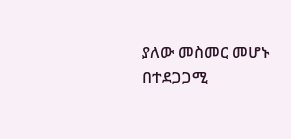ያለው መስመር መሆኑ በተደጋጋሚ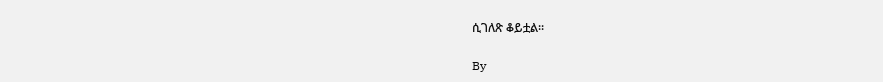ሲገለጽ ቆይቷል።

By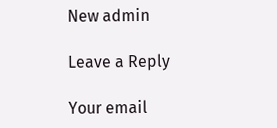New admin

Leave a Reply

Your email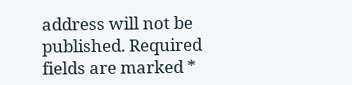address will not be published. Required fields are marked *